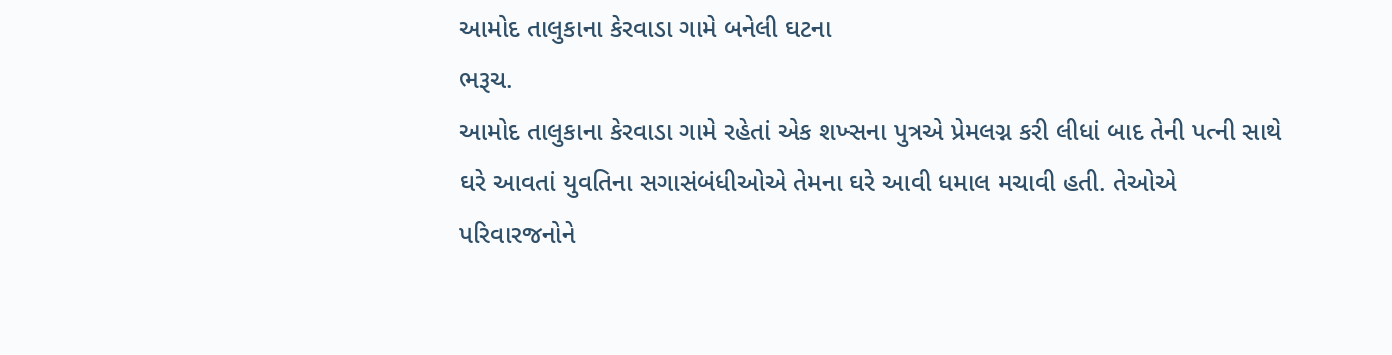આમોદ તાલુકાના કેરવાડા ગામે બનેલી ઘટના
ભરૂચ.
આમોદ તાલુકાના કેરવાડા ગામે રહેતાં એક શખ્સના પુત્રએ પ્રેમલગ્ન કરી લીધાં બાદ તેની પત્ની સાથે ઘરે આવતાં યુવતિના સગાસંબંધીઓએ તેમના ઘરે આવી ધમાલ મચાવી હતી. તેઓએ પરિવારજનોને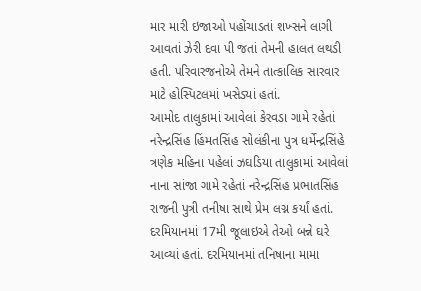માર મારી ઇજાઓ પહોંચાડતાં શખ્સને લાગી આવતાં ઝેરી દવા પી જતાં તેમની હાલત લથડી હતી. પરિવારજનોએ તેમને તાત્કાલિક સારવાર માટે હોસ્પિટલમાં ખસેડ્યાં હતાં.
આમોદ તાલુકામાં આવેલાં કેરવડા ગામે રહેતાં નરેન્દ્રસિંહ હિંમતસિંહ સોલંકીના પુત્ર ધર્મેન્દ્રસિંહે ત્રણેક મહિના પહેલાં ઝઘડિયા તાલુકામાં આવેલાં નાના સાંજા ગામે રહેતાં નરેન્દ્રસિંહ પ્રભાતસિંહ રાજની પુત્રી તનીષા સાથે પ્રેમ લગ્ન કર્યાં હતાં. દરમિયાનમાં 17મી જૂલાઇએ તેઓ બન્ને ઘરે આવ્યાં હતાં. દરમિયાનમાં તનિષાના મામા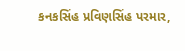કનકસિંહ પ્રવિણસિંહ પરમાર,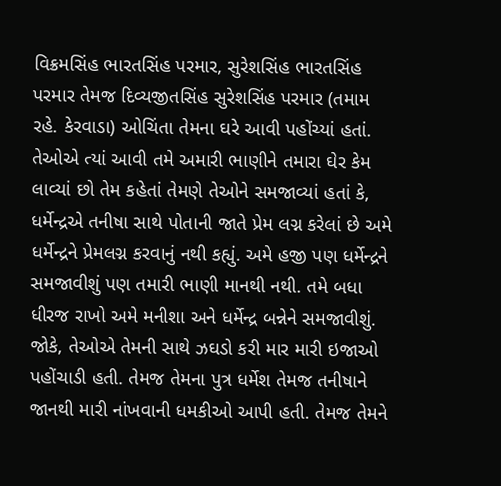વિક્રમસિંહ ભારતસિંહ પરમાર, સુરેશસિંહ ભારતસિંહ પરમાર તેમજ દિવ્યજીતસિંહ સુરેશસિંહ પરમાર (તમામ રહે. કેરવાડા) ઓચિંતા તેમના ઘરે આવી પહોંચ્યાં હતાં. તેઓએ ત્યાં આવી તમે અમારી ભાણીને તમારા ઘેર કેમ લાવ્યાં છો તેમ કહેતાં તેમણે તેઓને સમજાવ્યાં હતાં કે, ધર્મેન્દ્રએ તનીષા સાથે પોતાની જાતે પ્રેમ લગ્ન કરેલાં છે અમે ધર્મેન્દ્રને પ્રેમલગ્ન કરવાનું નથી કહ્યું. અમે હજી પણ ધર્મેન્દ્રને સમજાવીશું પણ તમારી ભાણી માનથી નથી. તમે બધા ધીરજ રાખો અમે મનીશા અને ધર્મેન્દ્ર બન્નેને સમજાવીશું. જોકે, તેઓએ તેમની સાથે ઝઘડો કરી માર મારી ઇજાઓ પહોંચાડી હતી. તેમજ તેમના પુત્ર ધર્મેશ તેમજ તનીષાને જાનથી મારી નાંખવાની ધમકીઓ આપી હતી. તેમજ તેમને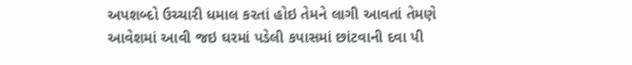અપશબ્દો ઉચ્ચારી ધમાલ કરતાં હોઇ તેમને લાગી આવતાં તેમણે આવેશમાં આવી જઇ ઘરમાં પડેલી કપાસમાં છાંટવાની દવા પી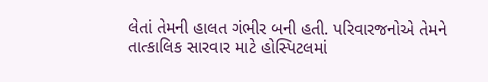લેતાં તેમની હાલત ગંભીર બની હતી. પરિવારજનોએ તેમને તાત્કાલિક સારવાર માટે હોસ્પિટલમાં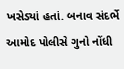ખસેડ્યાં હતાં. બનાવ સંદર્ભે આમોદ પોલીસે ગુનો નોંધી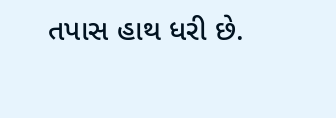તપાસ હાથ ધરી છે.